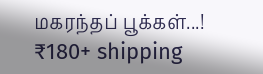மகரந்தப் பூக்கள்...!
₹180+ shipping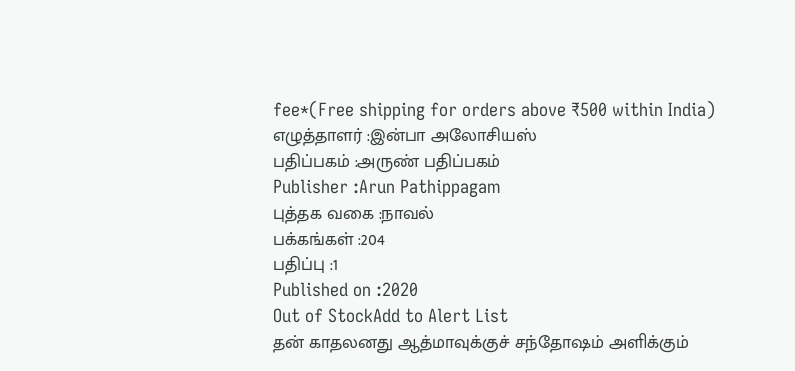fee*(Free shipping for orders above ₹500 within India)
எழுத்தாளர் :இன்பா அலோசியஸ்
பதிப்பகம் :அருண் பதிப்பகம்
Publisher :Arun Pathippagam
புத்தக வகை :நாவல்
பக்கங்கள் :204
பதிப்பு :1
Published on :2020
Out of StockAdd to Alert List
தன் காதலனது ஆத்மாவுக்குச் சந்தோஷம் அளிக்கும்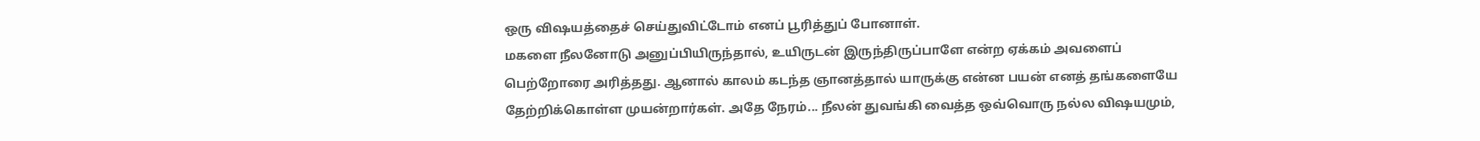ஒரு விஷயத்தைச் செய்துவிட்டோம் எனப் பூரித்துப் போனாள்.
மகளை நீலனோடு அனுப்பியிருந்தால், உயிருடன் இருந்திருப்பாளே என்ற ஏக்கம் அவளைப் பெற்றோரை அரித்தது. ஆனால் காலம் கடந்த ஞானத்தால் யாருக்கு என்ன பயன் எனத் தங்களையே தேற்றிக்கொள்ள முயன்றார்கள். அதே நேரம்... நீலன் துவங்கி வைத்த ஒவ்வொரு நல்ல விஷயமும்,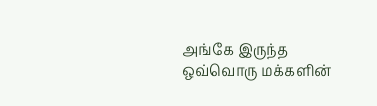அங்கே இருந்த ஒவ்வொரு மக்களின்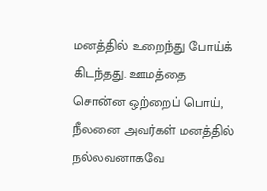மனத்தில் உறைந்து போய்க் கிடந்தது. ஊமத்தை சொன்ன ஒற்றைப் பொய், நீலனை அவர்கள் மனத்தில் நல்லவனாகவே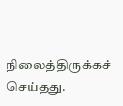நிலைத்திருக்கச் செய்தது.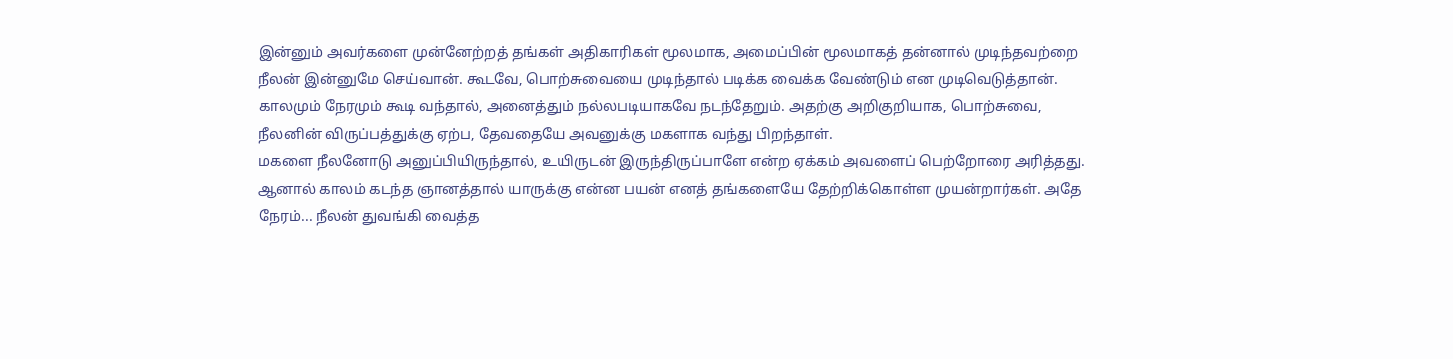இன்னும் அவர்களை முன்னேற்றத் தங்கள் அதிகாரிகள் மூலமாக, அமைப்பின் மூலமாகத் தன்னால் முடிந்தவற்றை நீலன் இன்னுமே செய்வான். கூடவே, பொற்சுவையை முடிந்தால் படிக்க வைக்க வேண்டும் என முடிவெடுத்தான். காலமும் நேரமும் கூடி வந்தால், அனைத்தும் நல்லபடியாகவே நடந்தேறும். அதற்கு அறிகுறியாக, பொற்சுவை, நீலனின் விருப்பத்துக்கு ஏற்ப, தேவதையே அவனுக்கு மகளாக வந்து பிறந்தாள்.
மகளை நீலனோடு அனுப்பியிருந்தால், உயிருடன் இருந்திருப்பாளே என்ற ஏக்கம் அவளைப் பெற்றோரை அரித்தது. ஆனால் காலம் கடந்த ஞானத்தால் யாருக்கு என்ன பயன் எனத் தங்களையே தேற்றிக்கொள்ள முயன்றார்கள். அதே நேரம்... நீலன் துவங்கி வைத்த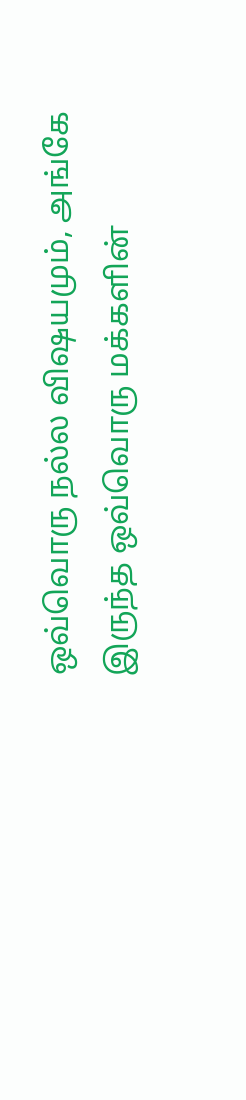ஒவ்வொரு நல்ல விஷயமும், அங்கே இருந்த ஒவ்வொரு மக்களின்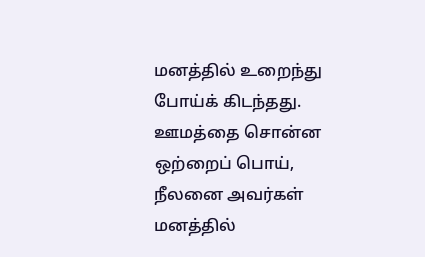மனத்தில் உறைந்து போய்க் கிடந்தது. ஊமத்தை சொன்ன ஒற்றைப் பொய், நீலனை அவர்கள் மனத்தில்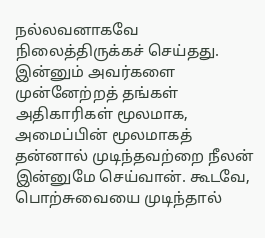நல்லவனாகவே நிலைத்திருக்கச் செய்தது. இன்னும் அவர்களை முன்னேற்றத் தங்கள் அதிகாரிகள் மூலமாக, அமைப்பின் மூலமாகத் தன்னால் முடிந்தவற்றை நீலன் இன்னுமே செய்வான். கூடவே, பொற்சுவையை முடிந்தால்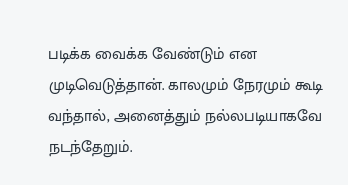படிக்க வைக்க வேண்டும் என முடிவெடுத்தான். காலமும் நேரமும் கூடி வந்தால், அனைத்தும் நல்லபடியாகவே நடந்தேறும்.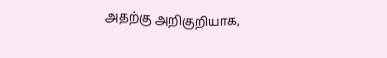அதற்கு அறிகுறியாக,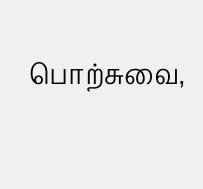பொற்சுவை,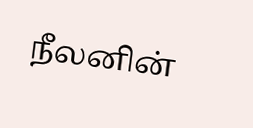நீலனின்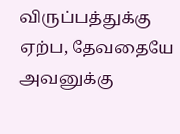விருப்பத்துக்கு ஏற்ப, தேவதையே அவனுக்கு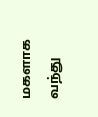மகளாக வந்து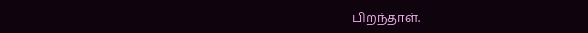பிறந்தாள்.